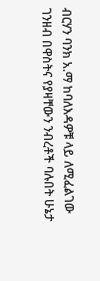ብርሃን ባንክ አ.ማ ከባለእዳዎቹ ላይ ለሚፈልገው ገንዘብ በዋስትና የያዛቸውን ንብረቶች ባሉበት ሁኔታ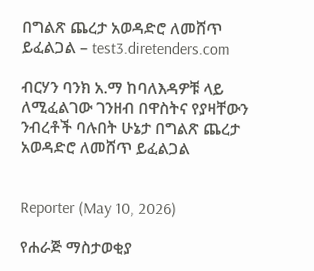በግልጽ ጨረታ አወዳድሮ ለመሸጥ ይፈልጋል – test3.diretenders.com

ብርሃን ባንክ አ.ማ ከባለእዳዎቹ ላይ ለሚፈልገው ገንዘብ በዋስትና የያዛቸውን ንብረቶች ባሉበት ሁኔታ በግልጽ ጨረታ አወዳድሮ ለመሸጥ ይፈልጋል


Reporter (May 10, 2026)

የሐራጅ ማስታወቂያ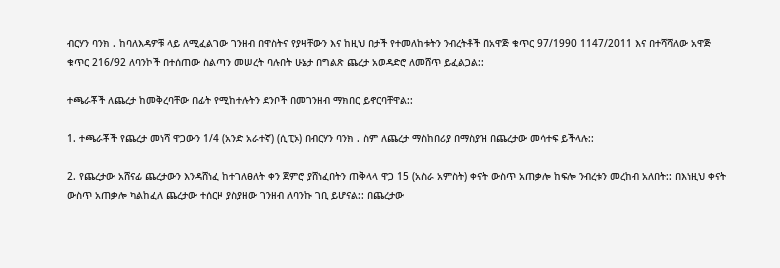ብርሃን ባንክ . ከባለእዳዎቹ ላይ ለሚፈልገው ገንዘብ በዋስትና የያዛቸውን እና ከዚህ በታች የተመለከቱትን ንብረትቶች በአዋጅ ቁጥር 97/1990 1147/2011 እና በተሻሻለው አዋጅ ቁጥር 216/92 ለባንኮች በተሰጠው ስልጣን መሠረት ባሉበት ሁኔታ በግልጽ ጨረታ አወዳድሮ ለመሸጥ ይፈልጋል::

ተጫራቾች ለጨረታ ከመቅረባቸው በፊት የሚከተሉትን ደንቦች በመገንዘብ ማክበር ይኖርባቸዋል::

1. ተጫራቾች የጨረታ መነሻ ዋጋውን 1/4 (አንድ አራተኛ) (ሲፒኦ) በብርሃን ባንክ . ስም ለጨረታ ማስከበሪያ በማስያዝ በጨረታው መሳተፍ ይችላሉ::

2. የጨረታው አሸናፊ ጨረታውን እንዳሸነፈ ከተገለፀለት ቀን ጀምሮ ያሸነፈበትን ጠቅላላ ዋጋ 15 (አስራ አምስት) ቀናት ውስጥ አጠቃሎ ከፍሎ ንብረቱን መረከብ አለበት:: በእነዚህ ቀናት ውስጥ አጠቃሎ ካልከፈለ ጨረታው ተሰርዞ ያስያዘው ገንዘብ ለባንኩ ገቢ ይሆናል:: በጨረታው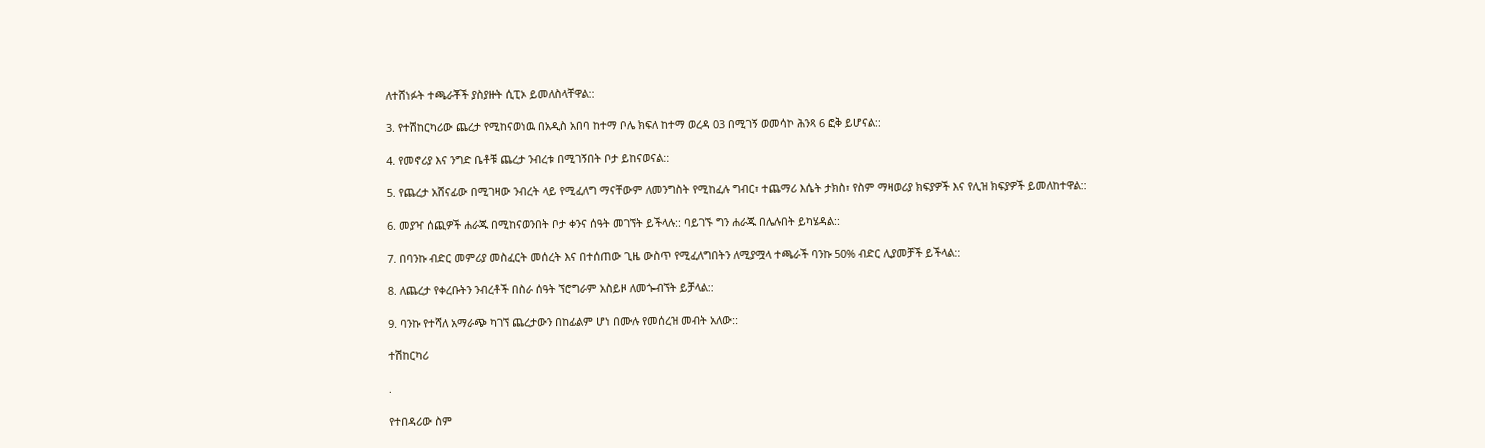ለተሸነፉት ተጫራቾች ያስያዙት ሲፒኦ ይመለስላቸዋል::

3. የተሽከርካሪው ጨረታ የሚከናወነዉ በአዲስ አበባ ከተማ ቦሌ ክፍለ ከተማ ወረዳ 03 በሚገኝ ወመሳኮ ሕንጻ 6 ፎቅ ይሆናል::

4. የመኖሪያ እና ንግድ ቤቶቹ ጨረታ ንብረቱ በሚገኝበት ቦታ ይከናወናል::

5. የጨረታ አሸናፊው በሚገዛው ንብረት ላይ የሚፈለግ ማናቸውም ለመንግስት የሚከፈሉ ግብር፣ ተጨማሪ እሴት ታክስ፣ የስም ማዛወሪያ ክፍያዎች እና የሊዝ ክፍያዎች ይመለከተዋል::

6. መያዣ ሰጪዎች ሐራጁ በሚከናወንበት ቦታ ቀንና ሰዓት መገኘት ይችላሉ:: ባይገኙ ግን ሐራጁ በሌሉበት ይካሄዳል::

7. በባንኩ ብድር መምሪያ መስፈርት መሰረት እና በተሰጠው ጊዜ ውስጥ የሚፈለግበትን ለሚያሟላ ተጫራች ባንኩ 50% ብድር ሊያመቻች ይችላል::

8. ለጨረታ የቀረቡትን ንብረቶች በስራ ሰዓት ኘሮግራም አስይዞ ለመጐብኘት ይቻላል::

9. ባንኩ የተሻለ አማራጭ ካገኘ ጨረታውን በከፊልም ሆነ በሙሉ የመሰረዝ መብት አለው::

ተሽከርካሪ

.

የተበዳሪው ስም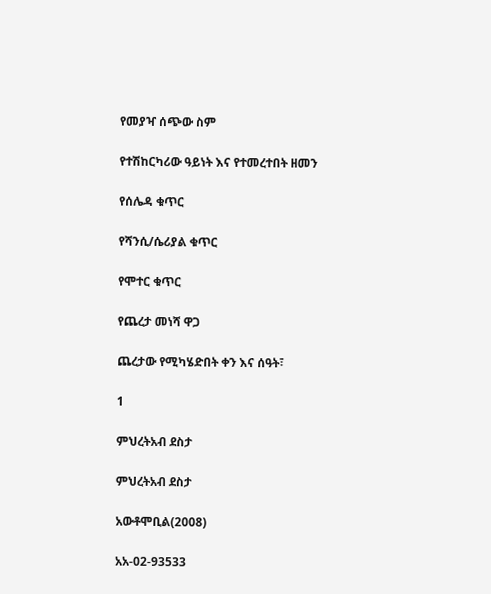የመያዣ ሰጭው ስም

የተሽከርካሪው ዓይነት እና የተመረተበት ዘመን

የሰሌዳ ቁጥር

የሻንሲ/ሴሪያል ቁጥር

የሞተር ቁጥር

የጨረታ መነሻ ዋጋ

ጨረታው የሚካሄድበት ቀን እና ሰዓት፣

1

ምህረትአብ ደስታ

ምህረትአብ ደስታ

አውቶሞቢል(2008)

አአ-02-93533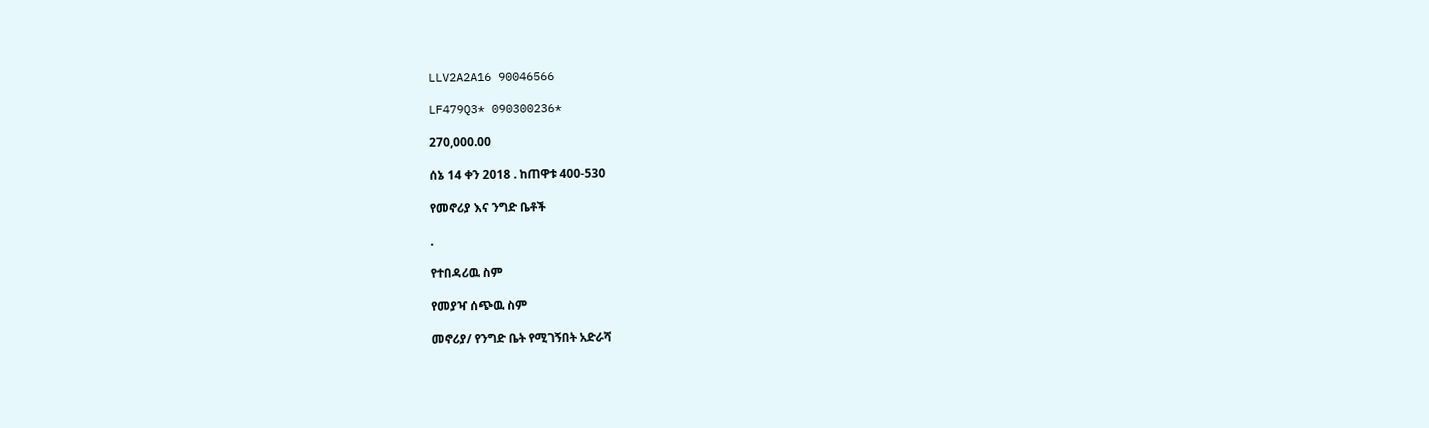LLV2A2A16 90046566

LF479Q3* 090300236*

270,000.00

ሰኔ 14 ቀን 2018 . ከጠዋቱ 400-530

የመኖሪያ እና ንግድ ቤቶች

.

የተበዳሪዉ ስም

የመያዣ ሰጭዉ ስም

መኖሪያ/ የንግድ ቤት የሚገኝበት አድራሻ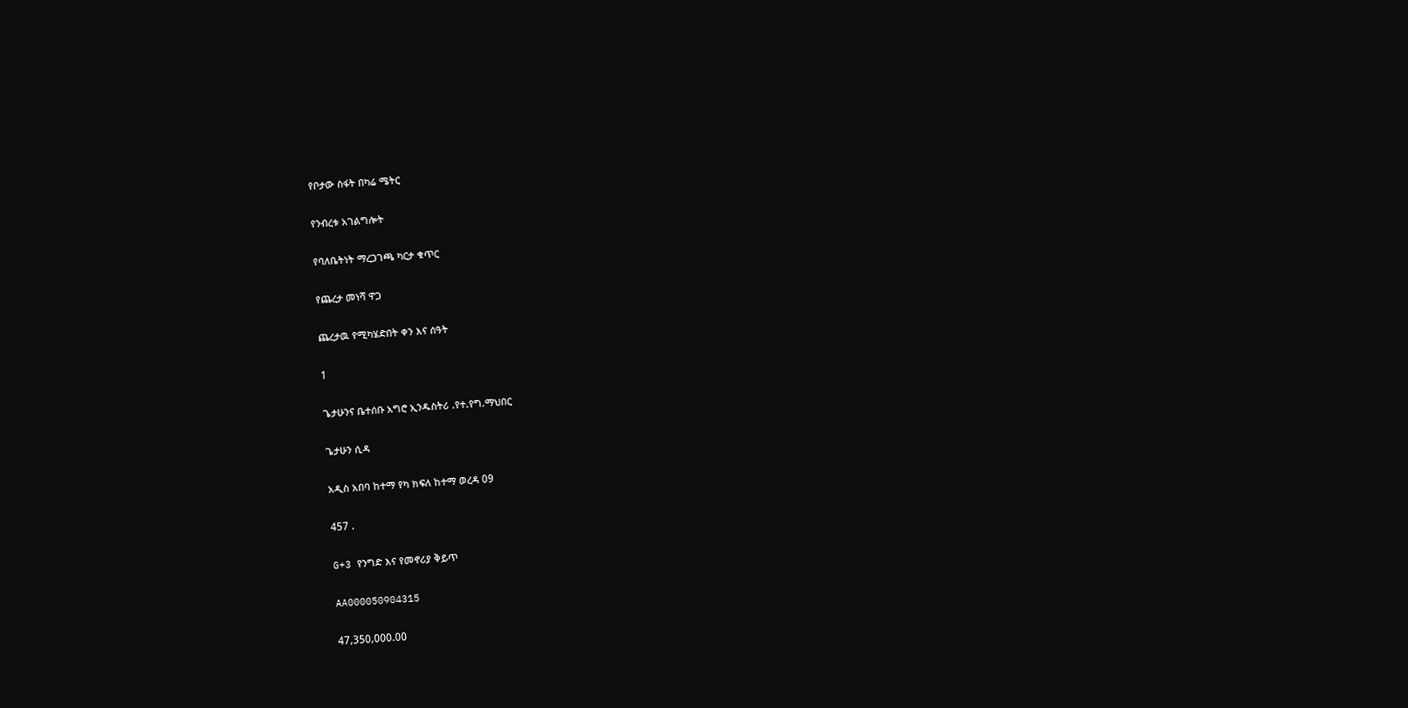የቦታው ስፋት በካሬ ሜትር

የንብረቱ አገልግሎት

የባለቤትነት ማረጋገጫ ካርታ ቁጥር

የጨረታ መነሻ ዋጋ

ጨረታዉ የሚካሄድበት ቀን እና ሰዓት

1

ጌታሁንና ቤተሰቡ አግሮ ኢንዱስትሪ .የተ.የግ.ማህበር

ጌታሁን ሲዳ

አዲስ አበባ ከተማ የካ ክፍለ ከተማ ወረዳ 09

457 .

G+3 የንግድ እና የመኖሪያ ቅይጥ

AA000050904315

47,350,000.00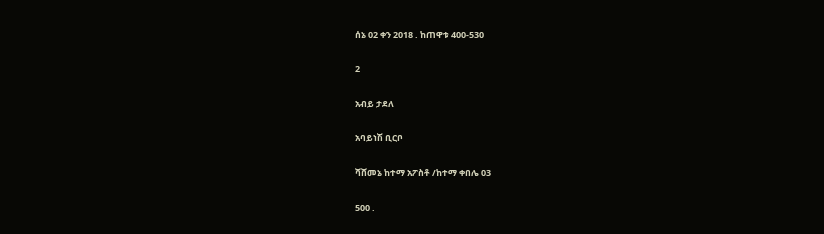ሰኔ 02 ቀን 2018 . ከጠዋቱ 400-530

2

አብይ ታደለ

አባይነሽ ቢርቦ

ሻሸመኔ ከተማ አፖስቶ /ከተማ ቀበሌ 03

500 .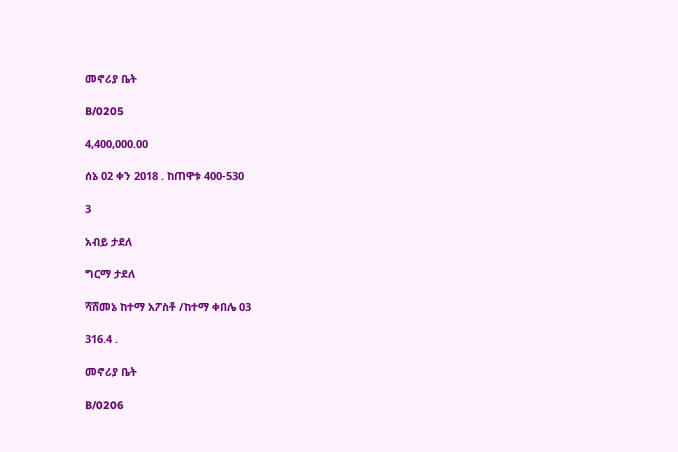መኖሪያ ቤት

B/0205

4,400,000.00

ሰኔ 02 ቀን 2018 . ከጠዋቱ 400-530

3

አብይ ታደለ

ግርማ ታደለ

ሻሸመኔ ከተማ አፖስቶ /ከተማ ቀበሌ 03

316.4 .

መኖሪያ ቤት

B/0206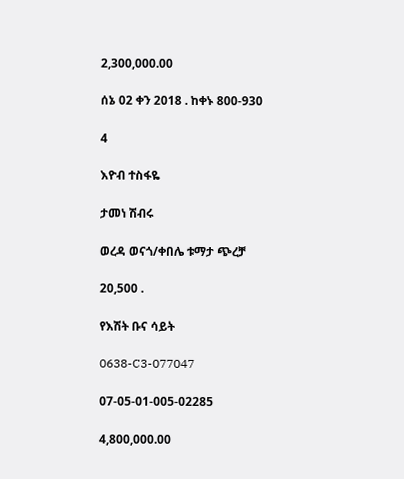2,300,000.00

ሰኔ 02 ቀን 2018 . ከቀኑ 800-930

4

እዮብ ተስፋዬ

ታመነ ሽብሩ

ወረዳ ወናጎ/ቀበሌ ቱማታ ጭረቻ

20,500 .

የእሽት ቡና ሳይት

0638-C3-077047

07-05-01-005-02285

4,800,000.00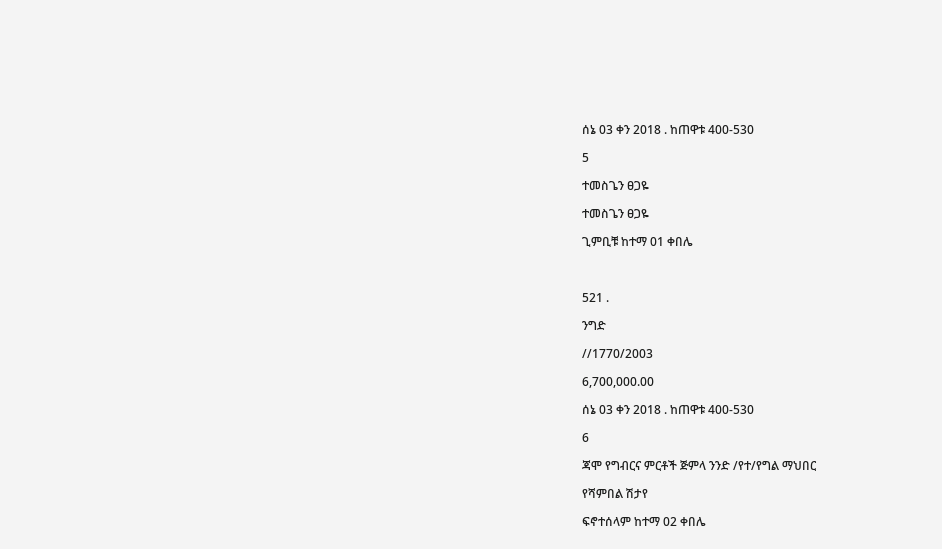ሰኔ 03 ቀን 2018 . ከጠዋቱ 400-530

5

ተመስጌን ፀጋዬ

ተመስጌን ፀጋዬ

ጊምቢቹ ከተማ 01 ቀበሌ



521 .

ንግድ

//1770/2003

6,700,000.00

ሰኔ 03 ቀን 2018 . ከጠዋቱ 400-530

6

ጃሞ የግብርና ምርቶች ጅምላ ንንድ /የተ/የግል ማህበር

የሻምበል ሽታየ

ፍኖተሰላም ከተማ 02 ቀበሌ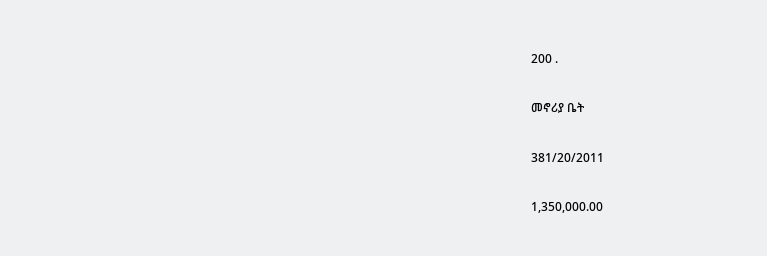200 .

መኖሪያ ቤት

381/20/2011

1,350,000.00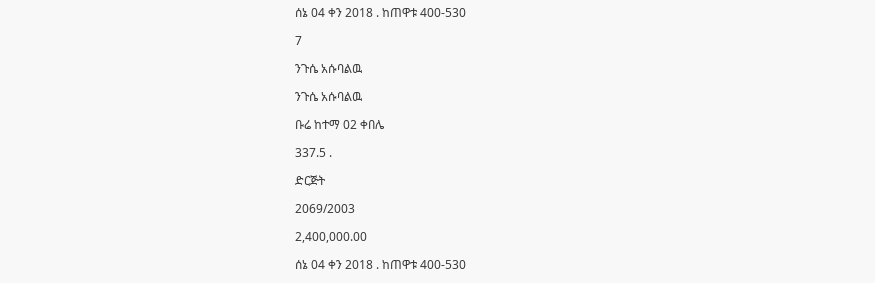ሰኔ 04 ቀን 2018 . ከጠዋቱ 400-530

7

ንጉሴ አሱባልዉ

ንጉሴ አሱባልዉ

ቡሬ ከተማ 02 ቀበሌ

337.5 .

ድርጅት

2069/2003

2,400,000.00

ሰኔ 04 ቀን 2018 . ከጠዋቱ 400-530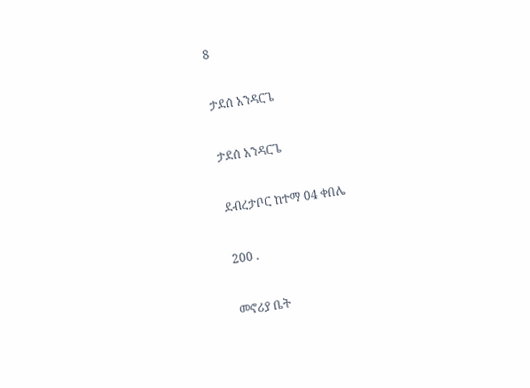8

ታደሰ አንዳርጌ

ታደሰ አንዳርጌ

ደብረታቦር ከተማ 04 ቀበሌ

200 .

መኖሪያ ቤት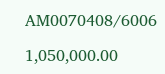AM0070408/6006

1,050,000.00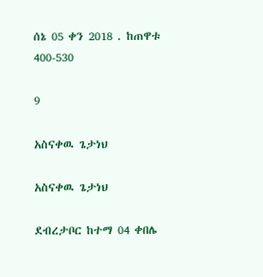ሰኔ 05 ቀን 2018 . ከጠዋቱ 400-530

9

አስናቀዉ ጌታነህ

አስናቀዉ ጌታነህ

ደብረታቦር ከተማ 04 ቀበሌ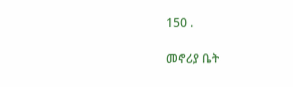150 .

መኖሪያ ቤት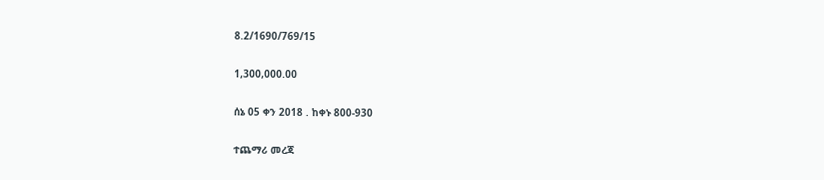8.2/1690/769/15

1,300,000.00

ሰኔ 05 ቀን 2018 . ከቀኑ 800-930

ተጨማሪ መረጃ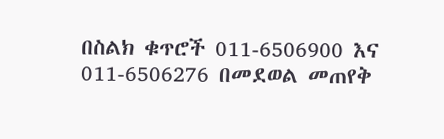በስልክ ቁጥሮች 011-6506900 እና 011-6506276 በመደወል መጠየቅ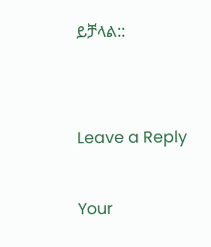ይቻላል::


Leave a Reply

Your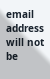email address will not be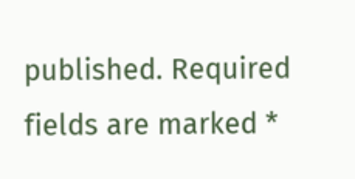published. Required fields are marked *